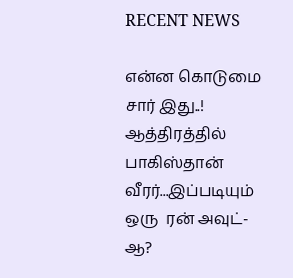RECENT NEWS

என்ன கொடுமை சார் இது..! ஆத்திரத்தில் பாகிஸ்தான் வீரர்...இப்படியும் ஒரு  ரன் அவுட்- ஆ?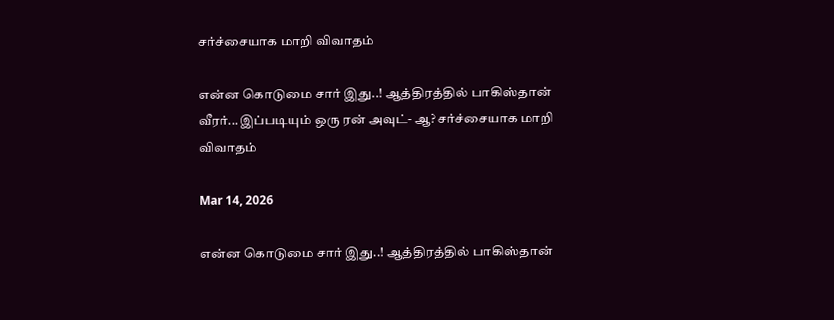சர்ச்சையாக மாறி விவாதம்

என்ன கொடுமை சார் இது..! ஆத்திரத்தில் பாகிஸ்தான் வீரர்...இப்படியும் ஒரு ரன் அவுட்- ஆ? சர்ச்சையாக மாறி விவாதம்

Mar 14, 2026

என்ன கொடுமை சார் இது..! ஆத்திரத்தில் பாகிஸ்தான்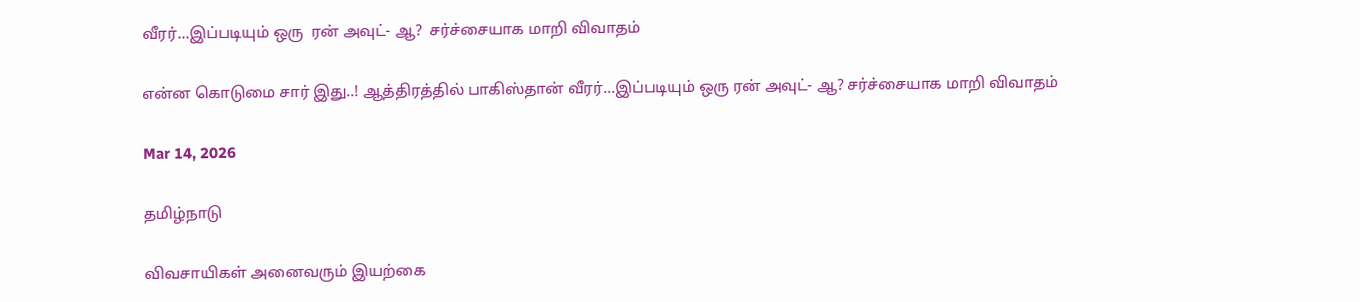வீரர்...இப்படியும் ஒரு  ரன் அவுட்- ஆ?  சர்ச்சையாக மாறி விவாதம்

என்ன கொடுமை சார் இது..! ஆத்திரத்தில் பாகிஸ்தான் வீரர்...இப்படியும் ஒரு ரன் அவுட்- ஆ? சர்ச்சையாக மாறி விவாதம்

Mar 14, 2026

தமிழ்நாடு

விவசாயிகள் அனைவரும் இயற்கை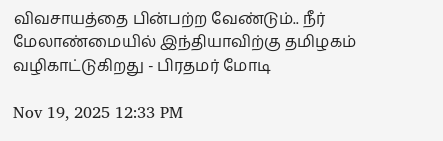விவசாயத்தை பின்பற்ற வேண்டும்.. நீர் மேலாண்மையில் இந்தியாவிற்கு தமிழகம் வழிகாட்டுகிறது - பிரதமர் மோடி

Nov 19, 2025 12:33 PM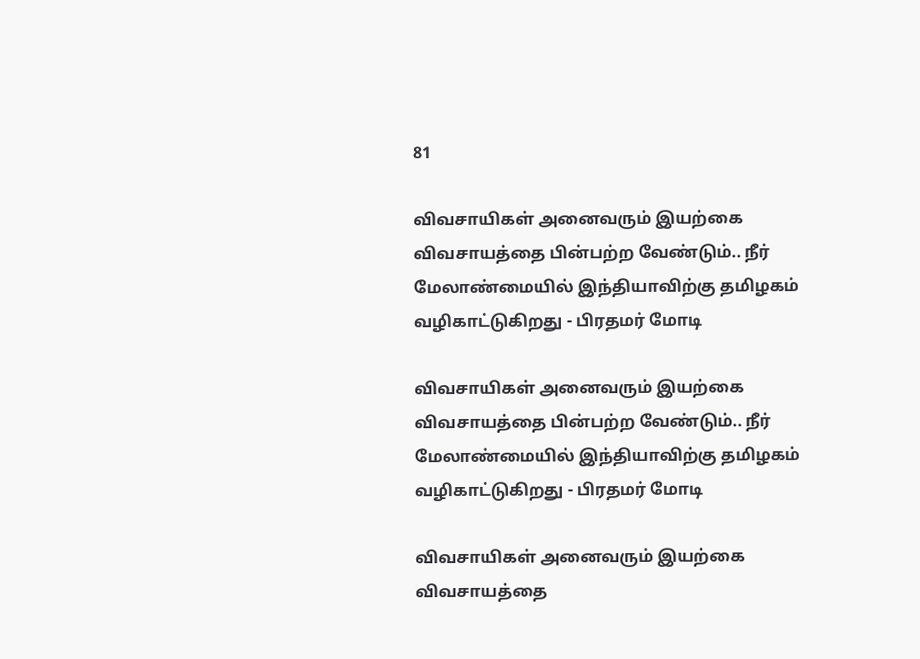81

விவசாயிகள் அனைவரும் இயற்கை விவசாயத்தை பின்பற்ற வேண்டும்.. நீர் மேலாண்மையில் இந்தியாவிற்கு தமிழகம் வழிகாட்டுகிறது - பிரதமர் மோடி

விவசாயிகள் அனைவரும் இயற்கை விவசாயத்தை பின்பற்ற வேண்டும்.. நீர் மேலாண்மையில் இந்தியாவிற்கு தமிழகம் வழிகாட்டுகிறது - பிரதமர் மோடி

விவசாயிகள் அனைவரும் இயற்கை விவசாயத்தை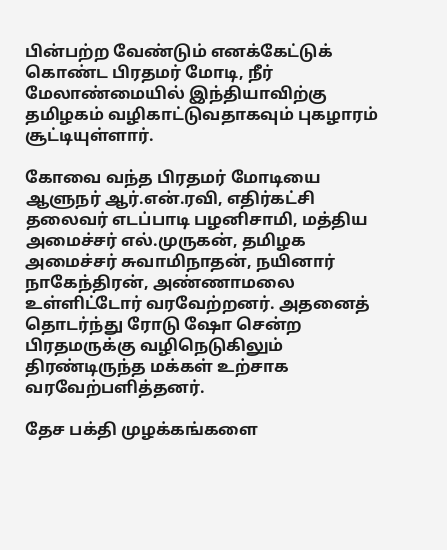பின்பற்ற வேண்டும் எனக்கேட்டுக் கொண்ட பிரதமர் மோடி, நீர் மேலாண்மையில் இந்தியாவிற்கு தமிழகம் வழிகாட்டுவதாகவும் புகழாரம் சூட்டியுள்ளார்.

கோவை வந்த பிரதமர் மோடியை ஆளுநர் ஆர்.என்.ரவி, எதிர்கட்சி தலைவர் எடப்பாடி பழனிசாமி, மத்திய அமைச்சர் எல்.முருகன், தமிழக அமைச்சர் சுவாமிநாதன், நயினார் நாகேந்திரன், அண்ணாமலை உள்ளிட்டோர் வரவேற்றனர். அதனைத் தொடர்ந்து ரோடு ஷோ சென்ற பிரதமருக்கு வழிநெடுகிலும் திரண்டிருந்த மக்கள் உற்சாக வரவேற்பளித்தனர்.

தேச பக்தி முழக்கங்களை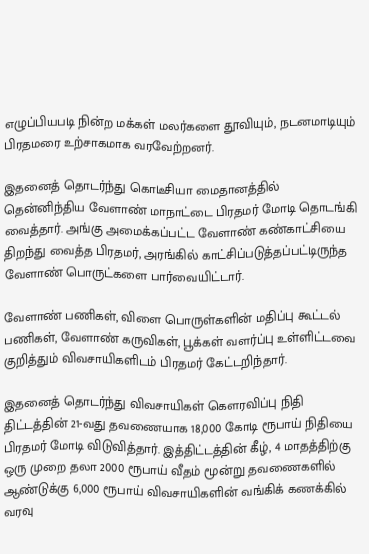எழுப்பியபடி நின்ற மக்கள் மலர்களை தூவியும், நடனமாடியும் பிரதமரை உற்சாகமாக வரவேற்றனர்.

இதனைத் தொடர்ந்து கொடீசியா மைதானத்தில் தென்னிந்திய வேளாண் மாநாட்டை பிரதமர் மோடி தொடங்கி வைத்தார். அங்கு அமைக்கப்பட்ட வேளாண் கண்காட்சியை திறந்து வைத்த பிரதமர், அரங்கில் காட்சிப்படுத்தப்பட்டிருந்த வேளாண் பொருட்களை பார்வையிட்டார்.

வேளாண் பணிகள், விளை பொருள்களின் மதிப்பு கூட்டல் பணிகள், வேளாண் கருவிகள், பூக்கள் வளர்ப்பு உள்ளிட்டவை குறித்தும் விவசாயிகளிடம் பிரதமர் கேட்டறிந்தார்.

இதனைத் தொடர்ந்து விவசாயிகள் கௌரவிப்பு நிதி திட்டத்தின் 21-வது தவணையாக 18,000 கோடி ரூபாய் நிதியை பிரதமர் மோடி விடுவித்தார். இத்திட்டத்தின் கீழ், 4 மாதத்திற்கு ஒரு முறை தலா 2000 ரூபாய் வீதம் மூன்று தவணைகளில் ஆண்டுக்கு 6,000 ரூபாய் விவசாயிகளின் வங்கிக் கணக்கில் வரவு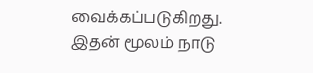வைக்கப்படுகிறது. இதன் மூலம் நாடு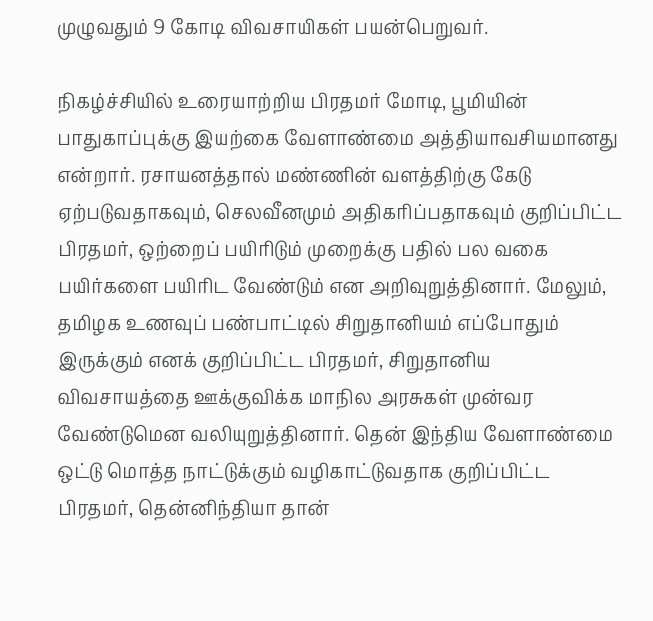முழுவதும் 9 கோடி விவசாயிகள் பயன்பெறுவர்.

நிகழ்ச்சியில் உரையாற்றிய பிரதமர் மோடி, பூமியின் பாதுகாப்புக்கு இயற்கை வேளாண்மை அத்தியாவசியமானது என்றார். ரசாயனத்தால் மண்ணின் வளத்திற்கு கேடு ஏற்படுவதாகவும், செலவீனமும் அதிகரிப்பதாகவும் குறிப்பிட்ட பிரதமர், ஒற்றைப் பயிரிடும் முறைக்கு பதில் பல வகை பயிர்களை பயிரிட வேண்டும் என அறிவுறுத்தினார். மேலும், தமிழக உணவுப் பண்பாட்டில் சிறுதானியம் எப்போதும் இருக்கும் எனக் குறிப்பிட்ட பிரதமர், சிறுதானிய விவசாயத்தை ஊக்குவிக்க மாநில அரசுகள் முன்வர வேண்டுமென வலியுறுத்தினார். தென் இந்திய வேளாண்மை ஒட்டு மொத்த நாட்டுக்கும் வழிகாட்டுவதாக குறிப்பிட்ட பிரதமர், தென்னிந்தியா தான்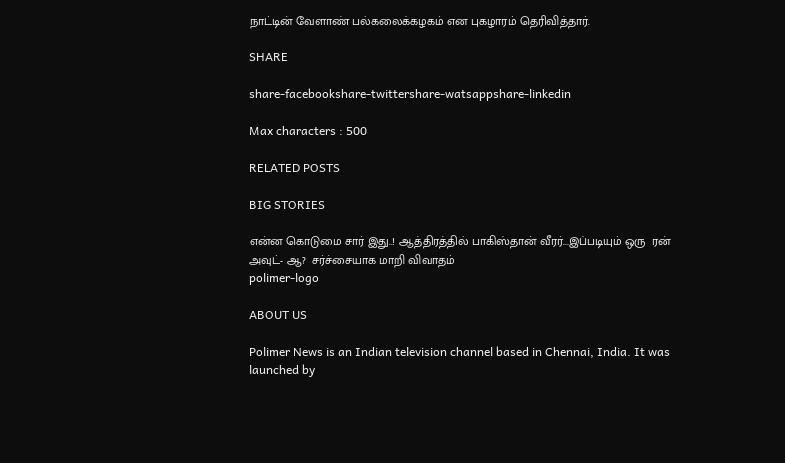நாட்டின் வேளாண் பல்கலைக்கழகம் என புகழாரம் தெரிவித்தார்.

SHARE

share-facebookshare-twittershare-watsappshare-linkedin

Max characters : 500

RELATED POSTS

BIG STORIES

என்ன கொடுமை சார் இது..! ஆத்திரத்தில் பாகிஸ்தான் வீரர்...இப்படியும் ஒரு  ரன் அவுட்- ஆ?  சர்ச்சையாக மாறி விவாதம்
polimer-logo

ABOUT US

Polimer News is an Indian television channel based in Chennai, India. It was launched by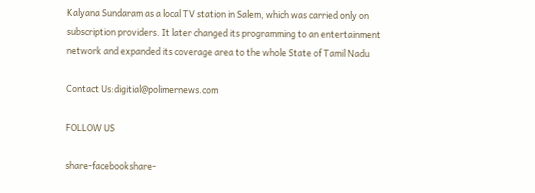Kalyana Sundaram as a local TV station in Salem, which was carried only on subscription providers. It later changed its programming to an entertainment network and expanded its coverage area to the whole State of Tamil Nadu

Contact Us:digitial@polimernews.com

FOLLOW US

share-facebookshare-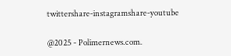twittershare-instagramshare-youtube

@2025 - Polimernews.com.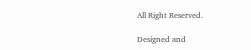All Right Reserved.

Designed and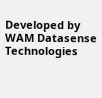Developed by WAM Datasense Technologies